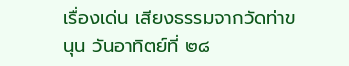เรื่องเด่น เสียงธรรมจากวัดท่าขนุน วันอาทิตย์ที่ ๒๘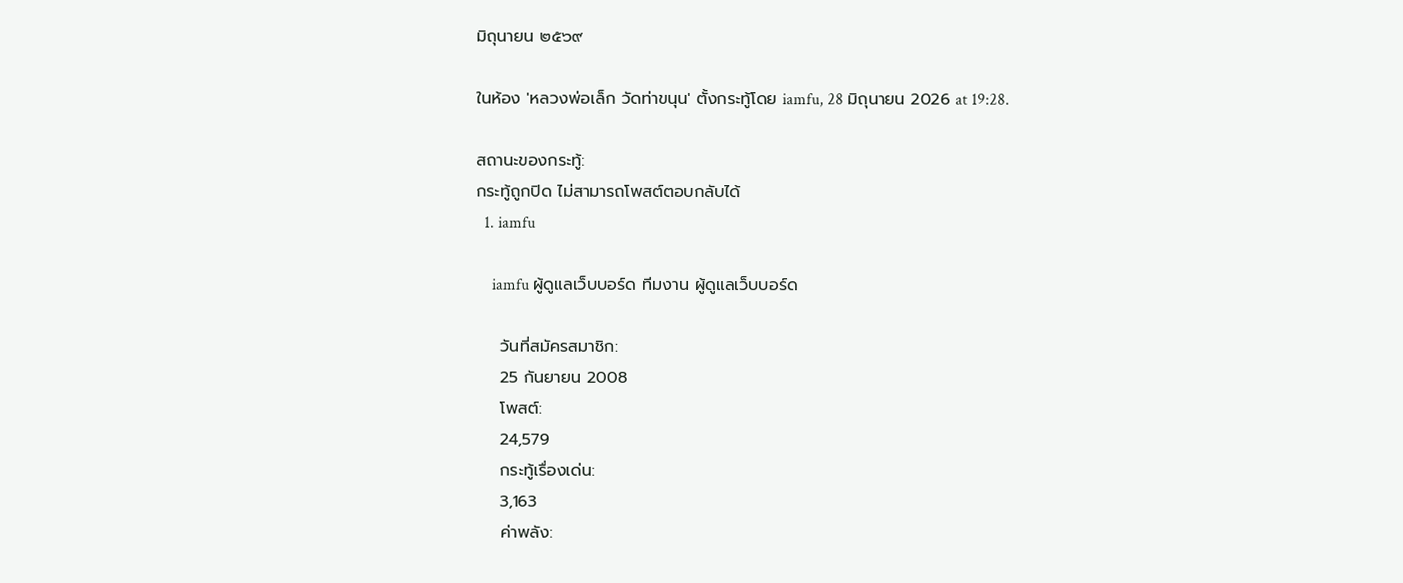มิถุนายน ๒๕๖๙

ในห้อง 'หลวงพ่อเล็ก วัดท่าขนุน' ตั้งกระทู้โดย iamfu, 28 มิถุนายน 2026 at 19:28.

สถานะของกระทู้:
กระทู้ถูกปิด ไม่สามารถโพสต์ตอบกลับได้
  1. iamfu

    iamfu ผู้ดูแลเว็บบอร์ด ทีมงาน ผู้ดูแลเว็บบอร์ด

    วันที่สมัครสมาชิก:
    25 กันยายน 2008
    โพสต์:
    24,579
    กระทู้เรื่องเด่น:
    3,163
    ค่าพลัง: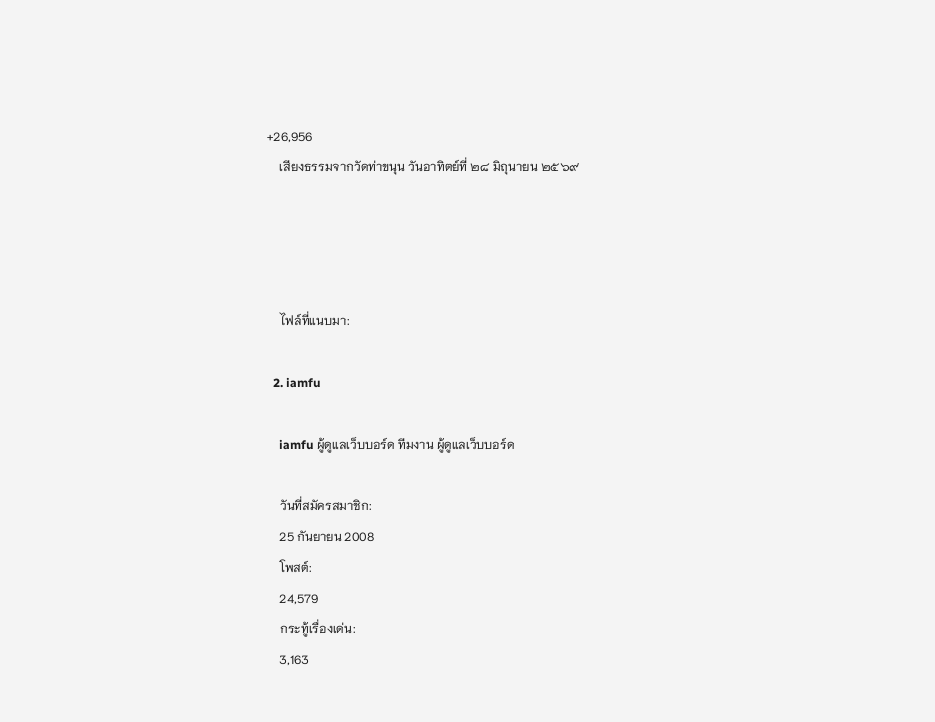+26,956
    เสียงธรรมจากวัดท่าขนุน วันอาทิตย์ที่ ๒๘ มิถุนายน ๒๕๖๙




    ไฟล์ที่แนบมา:

  2. iamfu

    iamfu ผู้ดูแลเว็บบอร์ด ทีมงาน ผู้ดูแลเว็บบอร์ด

    วันที่สมัครสมาชิก:
    25 กันยายน 2008
    โพสต์:
    24,579
    กระทู้เรื่องเด่น:
    3,163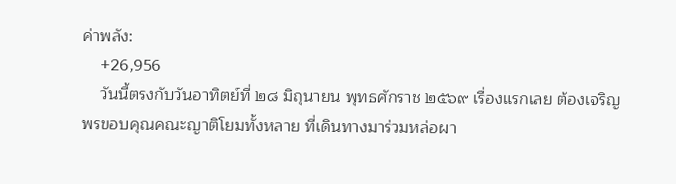ค่าพลัง:
    +26,956
    วันนี้ตรงกับวันอาทิตย์ที่ ๒๘ มิถุนายน พุทธศักราช ๒๕๖๙ เรื่องแรกเลย ต้องเจริญพรขอบคุณคณะญาติโยมทั้งหลาย ที่เดินทางมาร่วมหล่อผา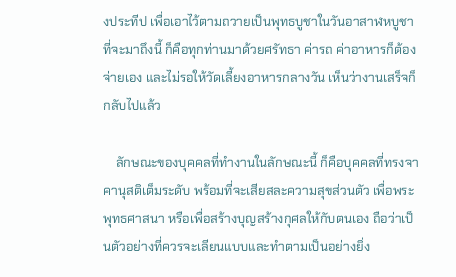งประทีป เพื่อเอาไว้ตามถวายเป็นพุทธบูชาในวันอาสาฬหบูชาที่จะมาถึงนี้ ก็คือทุกท่านมาด้วยศรัทธา ค่ารถ ค่าอาหารก็ต้องจ่ายเอง และไม่รอให้วัดเลี้ยงอาหารกลางวัน เห็นว่างานเสร็จก็กลับไปแล้ว

    ลักษณะของบุคคลที่ทำงานในลักษณะนี้ ก็คือบุคคลที่ทรงจาคานุสติเต็มระดับ พร้อมที่จะเสียสละความสุขส่วนตัว เพื่อพระพุทธศาสนา หรือเพื่อสร้างบุญสร้างกุศลให้กับตนเอง ถือว่าเป็นตัวอย่างที่ควรจะเลียนแบบและทำตามเป็นอย่างยิ่ง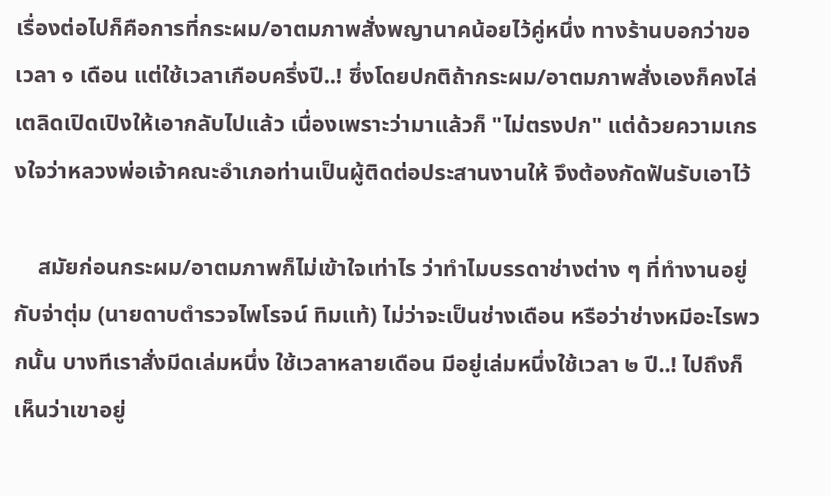เรื่องต่อไปก็คือการที่กระผม/อาตมภาพสั่งพญานาคน้อยไว้คู่หนึ่ง ทางร้านบอกว่าขอเวลา ๑ เดือน แต่ใช้เวลาเกือบครึ่งปี..! ซึ่งโดยปกติถ้ากระผม/อาตมภาพสั่งเองก็คงไล่เตลิดเปิดเปิงให้เอากลับไปแล้ว เนื่องเพราะว่ามาแล้วก็ "ไม่ตรงปก" แต่ด้วยความเกรงใจว่าหลวงพ่อเจ้าคณะอำเภอท่านเป็นผู้ติดต่อประสานงานให้ จึงต้องกัดฟันรับเอาไว้

    สมัยก่อนกระผม/อาตมภาพก็ไม่เข้าใจเท่าไร ว่าทำไมบรรดาช่างต่าง ๆ ที่ทำงานอยู่กับจ่าตุ่ม (นายดาบตำรวจไพโรจน์ ทิมแท้) ไม่ว่าจะเป็นช่างเดือน หรือว่าช่างหมีอะไรพวกนั้น บางทีเราสั่งมีดเล่มหนึ่ง ใช้เวลาหลายเดือน มีอยู่เล่มหนึ่งใช้เวลา ๒ ปี..! ไปถึงก็เห็นว่าเขาอยู่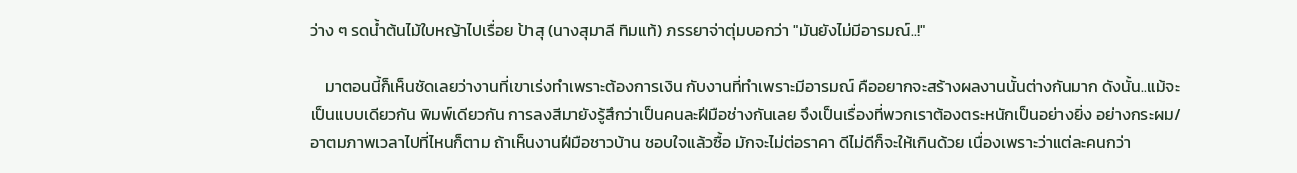ว่าง ๆ รดน้ำต้นไม้ใบหญ้าไปเรื่อย ป้าสุ (นางสุมาลี ทิมแท้) ภรรยาจ่าตุ่มบอกว่า "มันยังไม่มีอารมณ์..!"

    มาตอนนี้ก็เห็นชัดเลยว่างานที่เขาเร่งทำเพราะต้องการเงิน กับงานที่ทำเพราะมีอารมณ์ คืออยากจะสร้างผลงานนั้นต่างกันมาก ดังนั้น..แม้จะเป็นแบบเดียวกัน พิมพ์เดียวกัน การลงสีมายังรู้สึกว่าเป็นคนละฝีมือช่างกันเลย จึงเป็นเรื่องที่พวกเราต้องตระหนักเป็นอย่างยิ่ง อย่างกระผม/อาตมภาพเวลาไปที่ไหนก็ตาม ถ้าเห็นงานฝีมือชาวบ้าน ชอบใจแล้วซื้อ มักจะไม่ต่อราคา ดีไม่ดีก็จะให้เกินด้วย เนื่องเพราะว่าแต่ละคนกว่า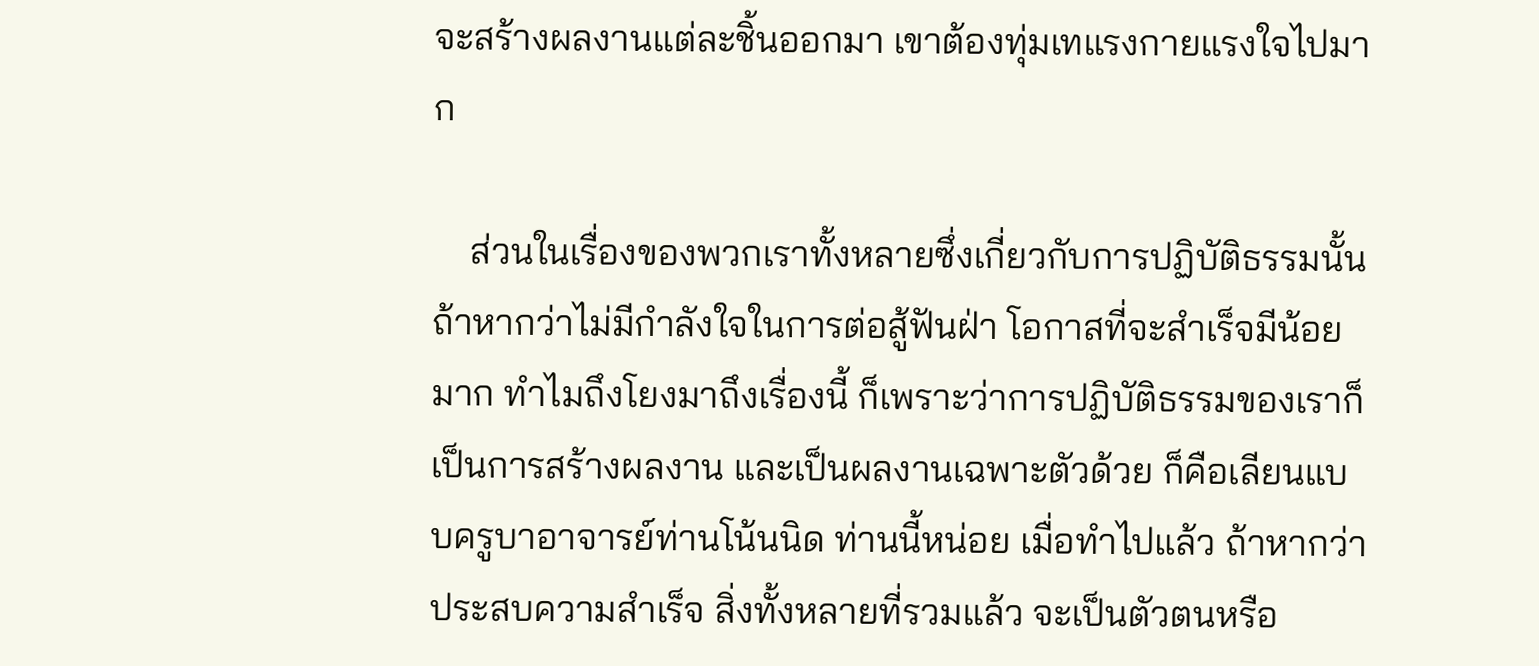จะสร้างผลงานแต่ละชิ้นออกมา เขาต้องทุ่มเทแรงกายแรงใจไปมาก

    ส่วนในเรื่องของพวกเราทั้งหลายซึ่งเกี่ยวกับการปฏิบัติธรรมนั้น ถ้าหากว่าไม่มีกำลังใจในการต่อสู้ฟันฝ่า โอกาสที่จะสำเร็จมีน้อยมาก ทำไมถึงโยงมาถึงเรื่องนี้ ก็เพราะว่าการปฏิบัติธรรมของเราก็เป็นการสร้างผลงาน และเป็นผลงานเฉพาะตัวด้วย ก็คือเลียนแบบครูบาอาจารย์ท่านโน้นนิด ท่านนี้หน่อย เมื่อทำไปแล้ว ถ้าหากว่าประสบความสำเร็จ สิ่งทั้งหลายที่รวมแล้ว จะเป็นตัวตนหรือ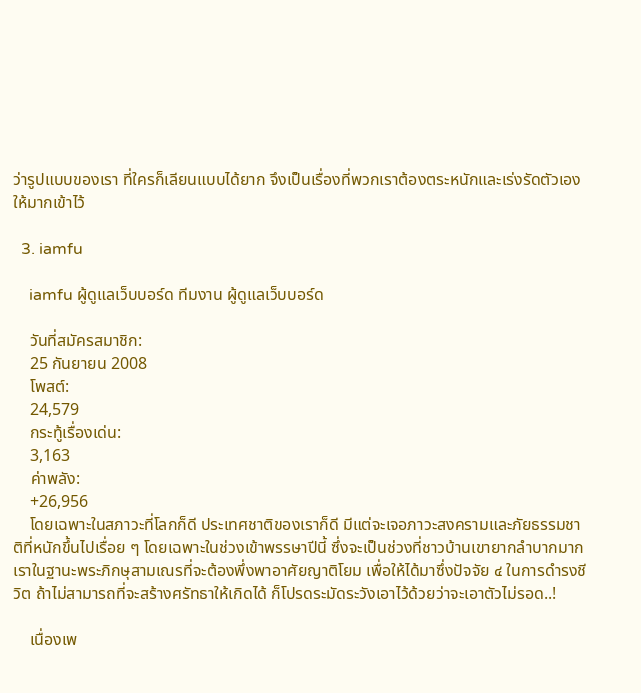ว่ารูปแบบของเรา ที่ใครก็เลียนแบบได้ยาก จึงเป็นเรื่องที่พวกเราต้องตระหนักและเร่งรัดตัวเองให้มากเข้าไว้

  3. iamfu

    iamfu ผู้ดูแลเว็บบอร์ด ทีมงาน ผู้ดูแลเว็บบอร์ด

    วันที่สมัครสมาชิก:
    25 กันยายน 2008
    โพสต์:
    24,579
    กระทู้เรื่องเด่น:
    3,163
    ค่าพลัง:
    +26,956
    โดยเฉพาะในสภาวะที่โลกก็ดี ประเทศชาติของเราก็ดี มีแต่จะเจอภาวะสงครามและภัยธรรมชาติที่หนักขึ้นไปเรื่อย ๆ โดยเฉพาะในช่วงเข้าพรรษาปีนี้ ซึ่งจะเป็นช่วงที่ชาวบ้านเขายากลำบากมาก เราในฐานะพระภิกษุสามเณรที่จะต้องพึ่งพาอาศัยญาติโยม เพื่อให้ได้มาซึ่งปัจจัย ๔ ในการดำรงชีวิต ถ้าไม่สามารถที่จะสร้างศรัทธาให้เกิดได้ ก็โปรดระมัดระวังเอาไว้ด้วยว่าจะเอาตัวไม่รอด..!

    เนื่องเพ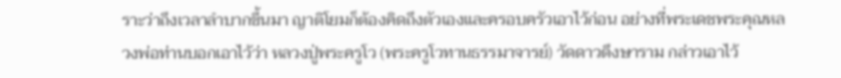ราะว่าถึงเวลาลำบากขึ้นมา ญาติโยมก็ต้องคิดถึงตัวเองและครอบครัวเอาไว้ก่อน อย่างที่พระเดชพระคุณหลวงพ่อท่านบอกเอาไว้ว่า หลวงปู่พระครูโว (พระครูโวทานธรรมาจารย์) วัดดาวดึงษาราม กล่าวเอาไว้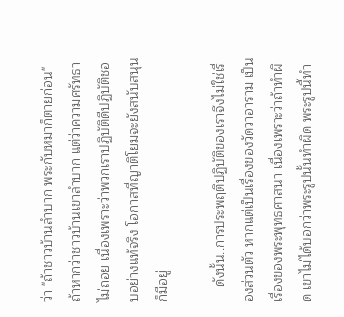ว่า "ถ้าชาวบ้านลำบาก พระกับหมาก็ตายก่อน" ถ้าหากว่าชาวบ้านเขาลำบาก แต่ว่าความศรัทธาไม่ถอย เนื่องเพราะว่าพวกเราปฏิบัติดีปฏิบัติชอบอย่างแท้จริง โอกาสที่ญาติโยมจะยังสนับสนุนก็มีอยู่

    ดังนั้น..การประพฤติปฏิบัติของเราจึงไม่ใช่เรื่องส่วนตัว หากแต่เป็นเรื่องของวัดวาอาราม เป็นเรื่องของพระพุทธศาสนา เนื่องเพราะว่าถ้าทำผิด เขาไม่ได้บอกว่าพระรูปนั้นทำผิด พระรูปนี้ทำ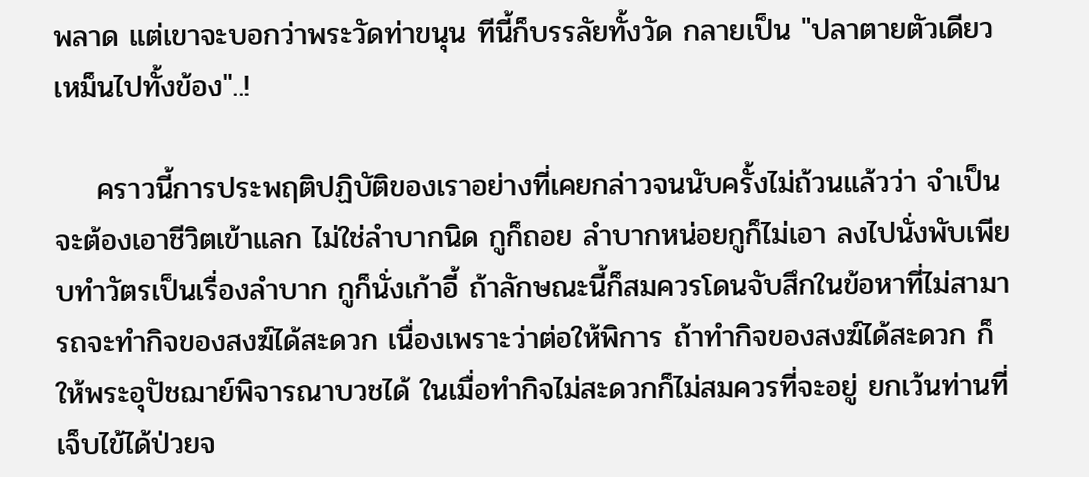พลาด แต่เขาจะบอกว่าพระวัดท่าขนุน ทีนี้ก็บรรลัยทั้งวัด กลายเป็น "ปลาตายตัวเดียว เหม็นไปทั้งข้อง"..!

    คราวนี้การประพฤติปฏิบัติของเราอย่างที่เคยกล่าวจนนับครั้งไม่ถ้วนแล้วว่า จำเป็นจะต้องเอาชีวิตเข้าแลก ไม่ใช่ลำบากนิด กูก็ถอย ลำบากหน่อยกูก็ไม่เอา ลงไปนั่งพับเพียบทำวัตรเป็นเรื่องลำบาก กูก็นั่งเก้าอี้ ถ้าลักษณะนี้ก็สมควรโดนจับสึกในข้อหาที่ไม่สามารถจะทำกิจของสงฆ์ได้สะดวก เนื่องเพราะว่าต่อให้พิการ ถ้าทำกิจของสงฆ์ได้สะดวก ก็ให้พระอุปัชฌาย์พิจารณาบวชได้ ในเมื่อทำกิจไม่สะดวกก็ไม่สมควรที่จะอยู่ ยกเว้นท่านที่เจ็บไข้ได้ป่วยจ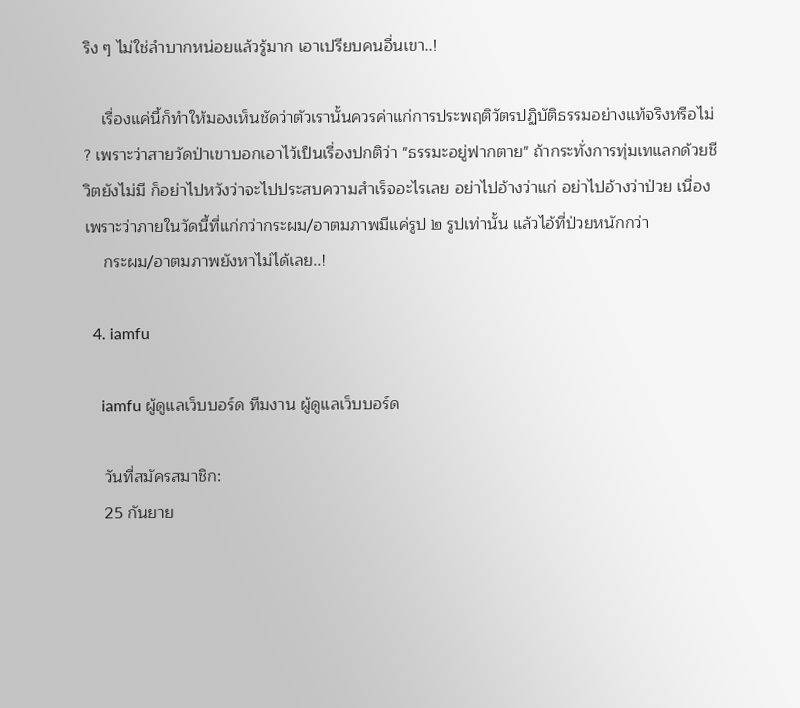ริง ๆ ไม่ใช่ลำบากหน่อยแล้วรู้มาก เอาเปรียบคนอื่นเขา..!

    เรื่องแค่นี้ก็ทำให้มองเห็นชัดว่าตัวเรานั้นควรค่าแก่การประพฤติวัตรปฏิบัติธรรมอย่างแท้จริงหรือไม่ ? เพราะว่าสายวัดป่าเขาบอกเอาไว้เป็นเรื่องปกติว่า "ธรรมะอยู่ฟากตาย" ถ้ากระทั่งการทุ่มเทแลกด้วยชีวิตยังไม่มี ก็อย่าไปหวังว่าจะไปประสบความสำเร็จอะไรเลย อย่าไปอ้างว่าแก่ อย่าไปอ้างว่าป่วย เนื่องเพราะว่าภายในวัดนี้ที่แก่กว่ากระผม/อาตมภาพมีแค่รูป ๒ รูปเท่านั้น แล้วไอ้ที่ป่วยหนักกว่า
    กระผม/อาตมภาพยังหาไม่ได้เลย..!

  4. iamfu

    iamfu ผู้ดูแลเว็บบอร์ด ทีมงาน ผู้ดูแลเว็บบอร์ด

    วันที่สมัครสมาชิก:
    25 กันยาย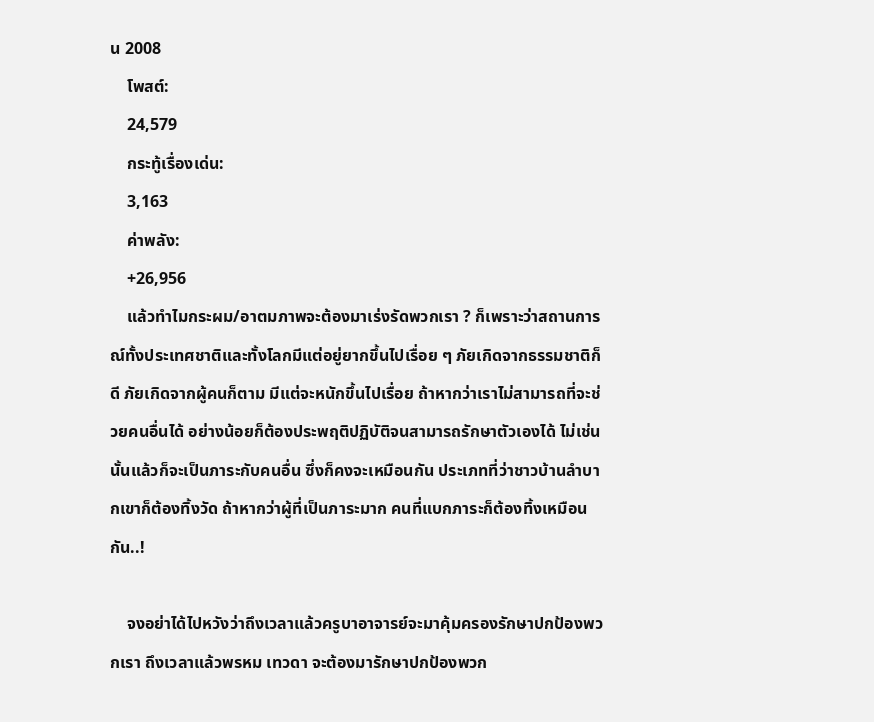น 2008
    โพสต์:
    24,579
    กระทู้เรื่องเด่น:
    3,163
    ค่าพลัง:
    +26,956
    แล้วทำไมกระผม/อาตมภาพจะต้องมาเร่งรัดพวกเรา ? ก็เพราะว่าสถานการณ์ทั้งประเทศชาติและทั้งโลกมีแต่อยู่ยากขึ้นไปเรื่อย ๆ ภัยเกิดจากธรรมชาติก็ดี ภัยเกิดจากผู้คนก็ตาม มีแต่จะหนักขึ้นไปเรื่อย ถ้าหากว่าเราไม่สามารถที่จะช่วยคนอื่นได้ อย่างน้อยก็ต้องประพฤติปฏิบัติจนสามารถรักษาตัวเองได้ ไม่เช่นนั้นแล้วก็จะเป็นภาระกับคนอื่น ซึ่งก็คงจะเหมือนกัน ประเภทที่ว่าชาวบ้านลำบากเขาก็ต้องทิ้งวัด ถ้าหากว่าผู้ที่เป็นภาระมาก คนที่แบกภาระก็ต้องทิ้งเหมือนกัน..!

    จงอย่าได้ไปหวังว่าถึงเวลาแล้วครูบาอาจารย์จะมาคุ้มครองรักษาปกป้องพวกเรา ถึงเวลาแล้วพรหม เทวดา จะต้องมารักษาปกป้องพวก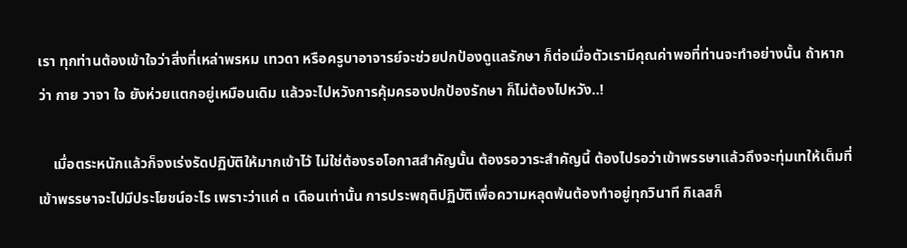เรา ทุกท่านต้องเข้าใจว่าสิ่งที่เหล่าพรหม เทวดา หรือครูบาอาจารย์จะช่วยปกป้องดูแลรักษา ก็ต่อเมื่อตัวเรามีคุณค่าพอที่ท่านจะทำอย่างนั้น ถ้าหากว่า กาย วาจา ใจ ยังห่วยแตกอยู่เหมือนเดิม แล้วจะไปหวังการคุ้มครองปกป้องรักษา ก็ไม่ต้องไปหวัง..!

    เมื่อตระหนักแล้วก็จงเร่งรัดปฏิบัติให้มากเข้าไว้ ไม่ใช่ต้องรอโอกาสสำคัญนั้น ต้องรอวาระสำคัญนี้ ต้องไปรอว่าเข้าพรรษาแล้วถึงจะทุ่มเทให้เต็มที่ เข้าพรรษาจะไปมีประโยชน์อะไร เพราะว่าแค่ ๓ เดือนเท่านั้น การประพฤติปฏิบัติเพื่อความหลุดพ้นต้องทำอยู่ทุกวินาที กิเลสก็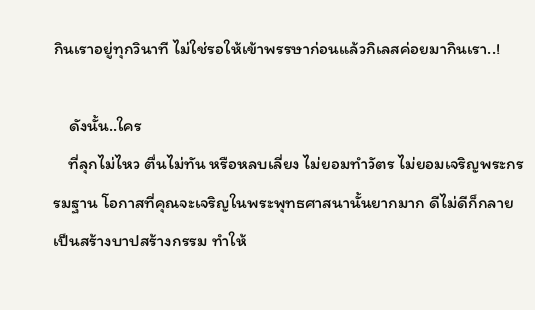กินเราอยู่ทุกวินาที ไม่ใช่รอให้เข้าพรรษาก่อนแล้วกิเลสค่อยมากินเรา..!

    ดังนั้น..ใคร
    ที่ลุกไม่ไหว ตื่นไม่ทัน หรือหลบเลี่ยง ไม่ยอมทำวัตร ไม่ยอมเจริญพระกรรมฐาน โอกาสที่คุณจะเจริญในพระพุทธศาสนานั้นยากมาก ดีไม่ดีก็กลายเป็นสร้างบาปสร้างกรรม ทำให้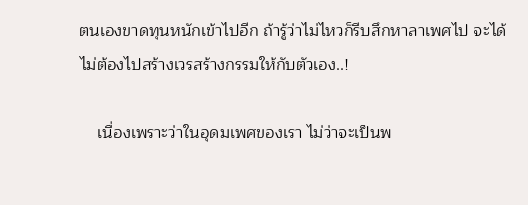ตนเองขาดทุนหนักเข้าไปอีก ถ้ารู้ว่าไม่ไหวก็รีบสึกหาลาเพศไป จะได้ไม่ต้องไปสร้างเวรสร้างกรรมให้กับตัวเอง..!

    เนื่องเพราะว่าในอุดมเพศของเรา ไม่ว่าจะเป็นพ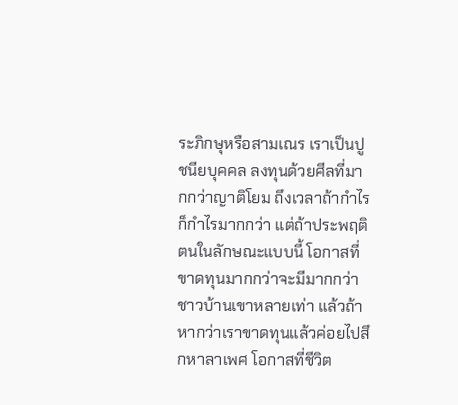ระภิกษุหรือสามเณร เราเป็นปูชนียบุคคล ลงทุนด้วยศีลที่มากกว่าญาติโยม ถึงเวลาถ้ากำไรก็กำไรมากกว่า แต่ถ้าประพฤติตนในลักษณะแบบนี้ โอกาสที่ขาดทุนมากกว่าจะมีมากกว่าชาวบ้านเขาหลายเท่า แล้วถ้าหากว่าเราขาดทุนแล้วค่อยไปสึกหาลาเพศ โอกาสที่ชีวิต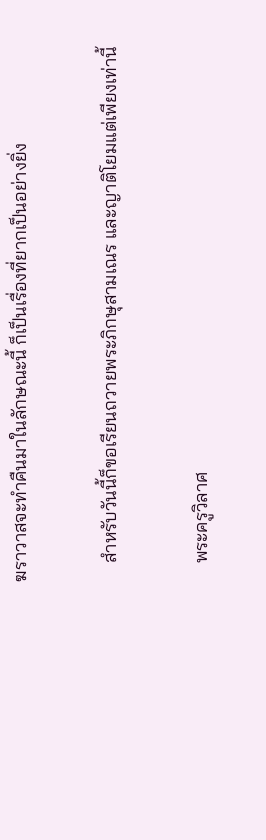ฆราวาสจะทำคืนมาในลักษณะนี้ ก็เป็นเรื่องที่ยากเป็นอย่างยิ่ง

    สำหรับวันนี้ก็ขอเรียนถวายพระภิกษุสามเณร และญาติโยมแต่เพียงเท่านี้

    พระครูวิลาศ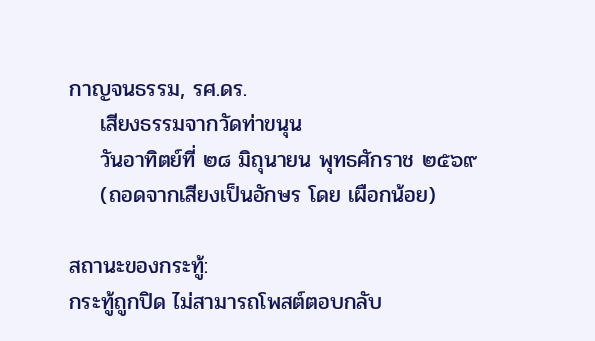กาญจนธรรม, รศ.ดร.
    เสียงธรรมจากวัดท่าขนุน
    วันอาทิตย์ที่ ๒๘ มิถุนายน พุทธศักราช ๒๕๖๙
    (ถอดจากเสียงเป็นอักษร โดย เผือกน้อย)

สถานะของกระทู้:
กระทู้ถูกปิด ไม่สามารถโพสต์ตอบกลับ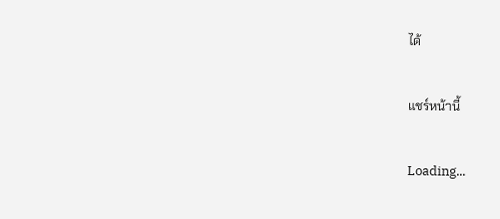ได้

แชร์หน้านี้

Loading...